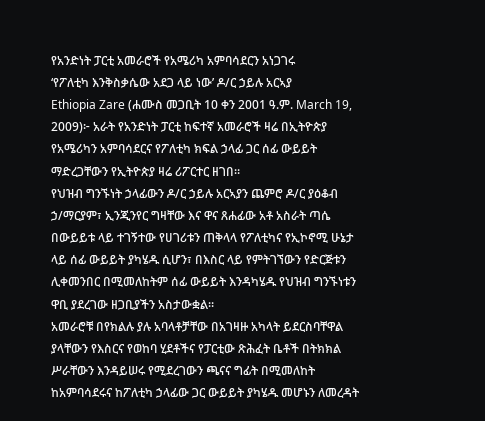የአንድነት ፓርቲ አመራሮች የአሜሪካ አምባሳደርን አነጋገሩ
‘የፖለቲካ እንቅስቃሴው አደጋ ላይ ነው’ ዶ/ር ኃይሉ አርኣያ
Ethiopia Zare (ሐሙስ መጋቢት 10 ቀን 2001 ዓ.ም. March 19, 2009)፦ አራት የአንድነት ፓርቲ ከፍተኛ አመራሮች ዛሬ በኢትዮጵያ የአሜሪካን አምባሳደርና የፖለቲካ ክፍል ኃላፊ ጋር ሰፊ ውይይት ማድረጋቸውን የኢትዮጵያ ዛሬ ሪፖርተር ዘገበ።
የህዝብ ግንኙነት ኃላፊውን ዶ/ር ኃይሉ አርኣያን ጨምሮ ዶ/ር ያዕቆብ ኃ/ማርያም፣ ኢንጂንየር ግዛቸው እና ዋና ጸሐፊው አቶ አስራት ጣሴ በውይይቱ ላይ ተገኝተው የሀገሪቱን ጠቅላላ የፖለቲካና የኢኮኖሚ ሁኔታ ላይ ሰፊ ውይይት ያካሄዱ ሲሆን፣ በእስር ላይ የምትገኘውን የድርጅቱን ሊቀመንበር በሚመለከትም ሰፊ ውይይት እንዳካሄዱ የህዝብ ግንኙነቱን ዋቢ ያደረገው ዘጋቢያችን አስታውቋል።
አመራሮቹ በየክልሉ ያሉ አባላቶቻቸው በአገዛዙ አካላት ይደርስባቸዋል ያላቸውን የእስርና የወከባ ሂደቶችና የፓርቲው ጽሕፈት ቤቶች በትክክል ሥራቸውን እንዳይሠሩ የሚደረገውን ጫናና ግፊት በሚመለከት ከአምባሳደሩና ከፖለቲካ ኃላፊው ጋር ውይይት ያካሄዱ መሆኑን ለመረዳት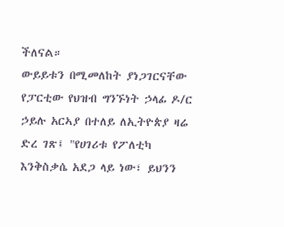ችለናል።
ውይይቱን በሚመለከት ያነጋገርናቸው የፓርቲው የህዝብ ግንኙነት ኃላፊ ዶ/ር ኃይሉ አርኣያ በተለይ ለኢትዮጵያ ዛሬ ድረ ገጽ፤ "የሀገሪቱ የፖለቲካ እንቅስቃሴ አደጋ ላይ ነው፣ ይህንን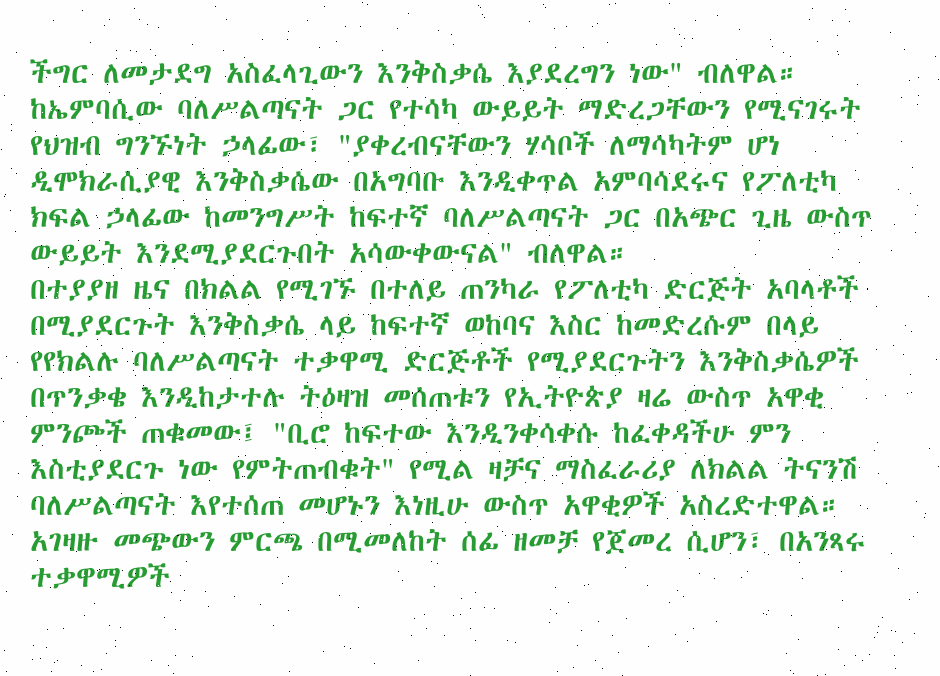ችግር ለመታደግ አስፈላጊውን እንቅስቃሴ እያደረግን ነው" ብለዋል። ከኤምባሲው ባለሥልጣናት ጋር የተሳካ ውይይት ማድረጋቸውን የሚናገሩት የህዝብ ግንኙነት ኃላፊው፣ "ያቀረብናቸውን ሃሳቦች ለማሳካትም ሆነ ዲሞክራሲያዊ እንቅስቃሴው በአግባቡ እንዲቀጥል አምባሳደሩና የፖለቲካ ክፍል ኃላፊው ከመንግሥት ከፍተኛ ባለሥልጣናት ጋር በአጭር ጊዜ ውስጥ ውይይት እንደሚያደርጉበት አሳውቀውናል" ብለዋል።
በተያያዘ ዜና በክልል የሚገኙ በተለይ ጠንካራ የፖለቲካ ድርጅት አባላቶች በሚያደርጉት እንቅስቃሴ ላይ ከፍተኛ ወከባና እስር ከመድረሱም በላይ የየክልሉ ባለሥልጣናት ተቃዋሚ ድርጅቶች የሚያደርጉትን እንቅስቃሴዎች በጥንቃቄ እንዲከታተሉ ትዕዛዝ መሰጠቱን የኢትዮጵያ ዛሬ ውስጥ አዋቂ ምንጮች ጠቁመው፤ "ቢሮ ከፍተው እንዲንቀሳቀሱ ከፈቀዳችሁ ምን እስቲያደርጉ ነው የምትጠብቁት" የሚል ዛቻና ማስፈራሪያ ለክልል ትናንሽ ባለሥልጣናት እየተሰጠ መሆኑን እነዚሁ ውስጥ አዋቂዎች አስረድተዋል።
አገዛዙ መጭውን ምርጫ በሚመለከት ሰፊ ዘመቻ የጀመረ ሲሆን፣ በአንጻሩ ተቃዋሚዎች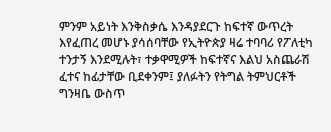ምንም አይነት እንቅስቃሴ እንዳያደርጉ ከፍተኛ ውጥረት እየፈጠረ መሆኑ ያሳሰባቸው የኢትዮጵያ ዛሬ ተባባሪ የፖለቲካ ተንታኝ እንደሚሉት፣ ተቃዋሚዎች ከፍተኛና እልህ አስጨራሽ ፈተና ከፊታቸው ቢደቀንም፤ ያለፉትን የትግል ትምህርቶች ግንዛቤ ውስጥ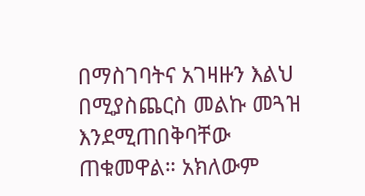በማስገባትና አገዛዙን እልህ በሚያስጨርስ መልኩ መጓዝ እንደሚጠበቅባቸው ጠቁመዋል። አክለውም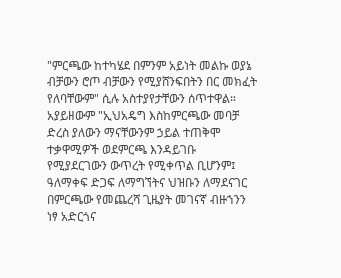"ምርጫው ከተካሄደ በምንም አይነት መልኩ ወያኔ ብቻውን ሮጦ ብቻውን የሚያሸንፍበትን በር መክፈት የለባቸውም" ሲሉ አስተያየታቸውን ሰጥተዋል።
አያይዘውም "ኢህአዴግ እስከምርጫው መባቻ ድረስ ያለውን ማናቸውንም ኃይል ተጠቅሞ ተቃዋሚዎች ወደምርጫ እንዳይገቡ የሚያደርገውን ውጥረት የሚቀጥል ቢሆንም፤ ዓለማቀፍ ድጋፍ ለማግኘትና ህዝቡን ለማደናገር በምርጫው የመጨረሻ ጊዜያት መገናኛ ብዙኀንን ነፃ አድርጎና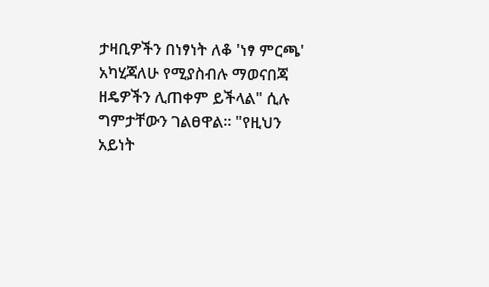ታዛቢዎችን በነፃነት ለቆ 'ነፃ ምርጫ' አካሂጃለሁ የሚያስብሉ ማወናበጃ ዘዴዎችን ሊጠቀም ይችላል" ሲሉ ግምታቸውን ገልፀዋል። "የዚህን አይነት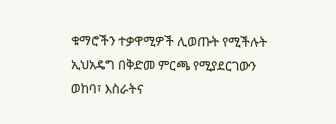ቁማሮችን ተቃዋሚዎች ሊወጡት የሚችሉት ኢህአዴግ በቅድመ ምርጫ የሚያደርገውን ወከባ፣ እስራትና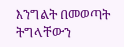እንግልት በመወጣት ትግላቸውን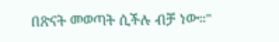በጽናት መወጣት ሲችሉ ብቻ ነው።"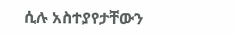ሲሉ አስተያየታቸውን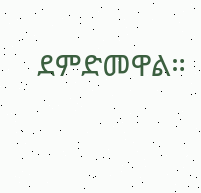ደምድመዋል።